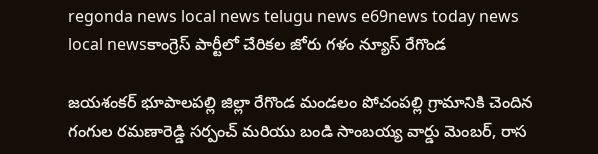regonda news local news telugu news e69news today news local newsకాంగ్రెస్ పార్టీలో చేరికల జోరు గళం న్యూస్ రేగొండ

జయశంకర్ భూపాలపల్లి జిల్లా రేగొండ మండలం పోచంపల్లి గ్రామానికి చెందిన గంగుల రమణారెడ్డి సర్పంచ్ మరియు బండి సాంబయ్య వార్డు మెంబర్, రాస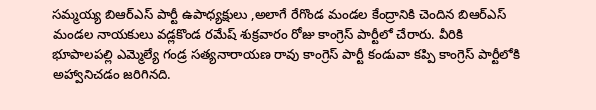సమ్మయ్య బిఆర్ఎస్ పార్టీ ఉపాధ్యక్షులు ,అలాగే రేగొండ మండల కేంద్రానికి చెందిన బిఆర్ఎస్ మండల నాయకులు వడ్లకొండ రమేష్ శుక్రవారం రోజు కాంగ్రెస్ పార్టీలో చేరారు. వీరికి భూపాలపల్లి ఎమ్మెల్యే గండ్ర సత్యనారాయణ రావు కాంగ్రెస్ పార్టీ కండువా కప్పి కాంగ్రెస్ పార్టీలోకి అహ్వానిచడం జరిగినది.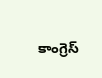కాంగ్రెస్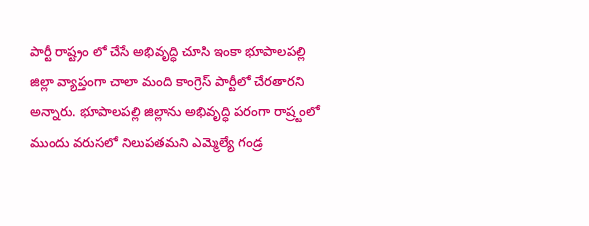పార్టీ రాష్ట్రం లో చేసే అభివృద్ధి చూసి ఇంకా భూపాలపల్లి జిల్లా వ్యాప్తంగా చాలా మంది కాంగ్రెస్ పార్టీలో చేరతారని అన్నారు. భూపాలపల్లి జిల్లాను అభివృద్ధి పరంగా రాష్ర్టంలో ముందు వరుసలో నిలుపతమని ఎమ్మెల్యే గండ్ర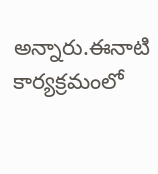అన్నారు.ఈనాటి కార్యక్రమంలో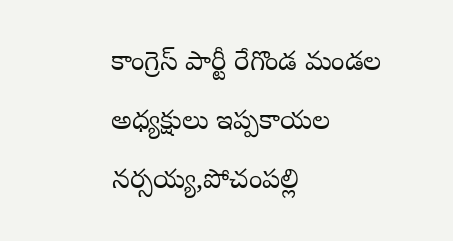కాంగ్రెస్ పార్టీ రేగొండ మండల అధ్యక్షులు ఇప్పకాయల నర్సయ్య,పోచంపల్లి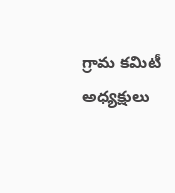గ్రామ కమిటీ అధ్యక్షులు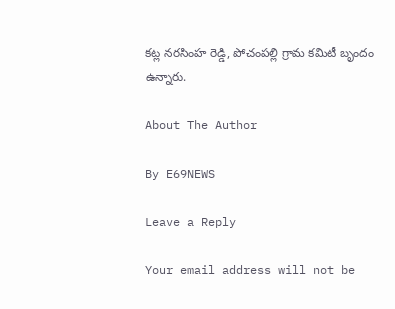కట్ల నరసింహ రెడ్డి, పోచంపల్లి గ్రామ కమిటీ బృందం ఉన్నారు.

About The Author

By E69NEWS

Leave a Reply

Your email address will not be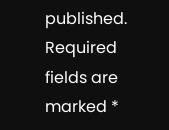published. Required fields are marked *